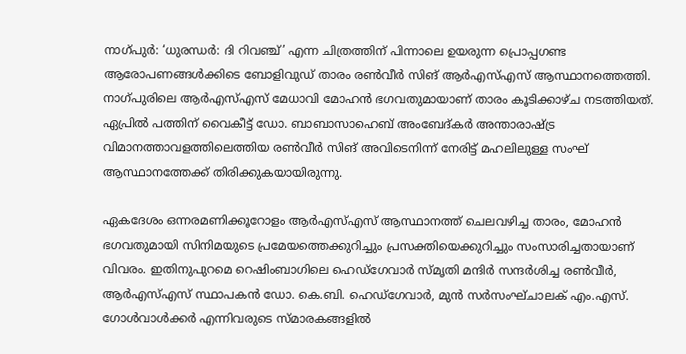നാഗ്പുർ: ‘ധുരന്ധർ: ദി റിവഞ്ച്’ എന്ന ചിത്രത്തിന് പിന്നാലെ ഉയരുന്ന പ്രൊപ്പഗണ്ട ആരോപണങ്ങൾക്കിടെ ബോളിവുഡ് താരം രൺവീർ സിങ് ആർഎസ്എസ് ആസ്ഥാനത്തെത്തി. നാഗ്പുരിലെ ആർഎസ്എസ് മേധാവി മോഹൻ ഭഗവതുമായാണ് താരം കൂടിക്കാഴ്ച നടത്തിയത്. ഏപ്രിൽ പത്തിന് വൈകീട്ട് ഡോ. ബാബാസാഹെബ് അംബേദ്കർ അന്താരാഷ്ട്ര വിമാനത്താവളത്തിലെത്തിയ രൺവീർ സിങ് അവിടെനിന്ന് നേരിട്ട് മഹലിലുള്ള സംഘ് ആസ്ഥാനത്തേക്ക് തിരിക്കുകയായിരുന്നു.

ഏകദേശം ഒന്നരമണിക്കൂറോളം ആർഎസ്എസ് ആസ്ഥാനത്ത് ചെലവഴിച്ച താരം, മോഹൻ ഭഗവതുമായി സിനിമയുടെ പ്രമേയത്തെക്കുറിച്ചും പ്രസക്തിയെക്കുറിച്ചും സംസാരിച്ചതായാണ് വിവരം. ഇതിനുപുറമെ റെഷിംബാഗിലെ ഹെഡ്‌ഗേവാർ സ്മൃതി മന്ദിർ സന്ദർശിച്ച രൺവീർ, ആർഎസ്എസ് സ്ഥാപകൻ ഡോ. കെ.ബി. ഹെഡ്‌ഗേവാർ, മുൻ സർസംഘ്ചാലക് എം.എസ്. ഗോൾവാൾക്കർ എന്നിവരുടെ സ്മാരകങ്ങളിൽ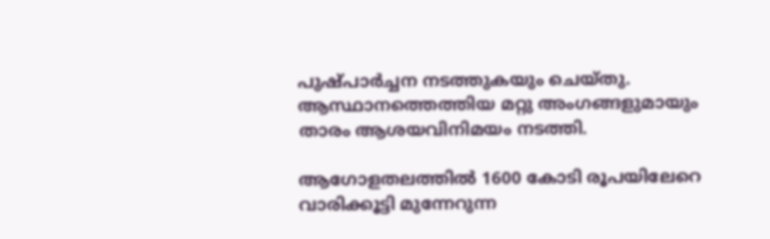പുഷ്പാർച്ചന നടത്തുകയും ചെയ്തു. ആസ്ഥാനത്തെത്തിയ മറ്റു അംഗങ്ങളുമായും താരം ആശയവിനിമയം നടത്തി.

ആഗോളതലത്തിൽ 1600 കോടി രൂപയിലേറെ വാരിക്കൂട്ടി മുന്നേറുന്ന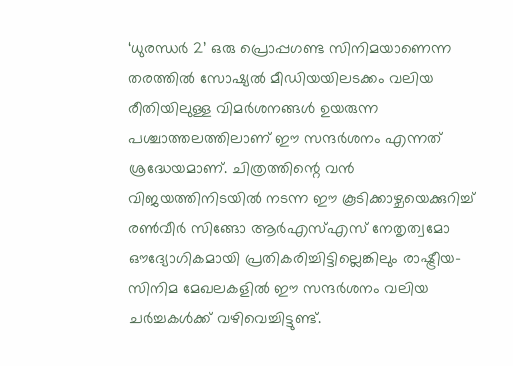‘ധുരന്ധർ 2’ ഒരു പ്രൊപ്പഗണ്ട സിനിമയാണെന്ന തരത്തിൽ സോഷ്യൽ മീഡിയയിലടക്കം വലിയ രീതിയിലുള്ള വിമർശനങ്ങൾ ഉയരുന്ന പശ്ചാത്തലത്തിലാണ് ഈ സന്ദർശനം എന്നത് ശ്രദ്ധേയമാണ്. ചിത്രത്തിന്റെ വൻ വിജയത്തിനിടയിൽ നടന്ന ഈ കൂടിക്കാഴ്ചയെക്കുറിച്ച് രൺവീർ സിങ്ങോ ആർഎസ്എസ് നേതൃത്വമോ ഔദ്യോഗികമായി പ്രതികരിച്ചിട്ടില്ലെങ്കിലും രാഷ്ട്രീയ-സിനിമ മേഖലകളിൽ ഈ സന്ദർശനം വലിയ ചർച്ചകൾക്ക് വഴിവെച്ചിട്ടുണ്ട്.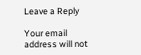Leave a Reply

Your email address will not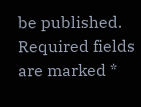be published. Required fields are marked *